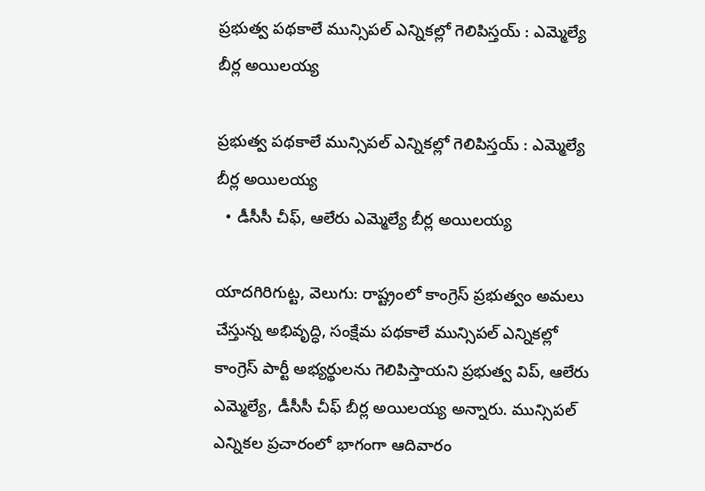ప్రభుత్వ పథకాలే మున్సిపల్ ఎన్నికల్లో గెలిపిస్తయ్ : ఎమ్మెల్యే బీర్ల అయిలయ్య

ప్రభుత్వ పథకాలే మున్సిపల్ ఎన్నికల్లో గెలిపిస్తయ్ : ఎమ్మెల్యే బీర్ల అయిలయ్య
  • డీసీసీ చీఫ్, ఆలేరు ఎమ్మెల్యే బీర్ల అయిలయ్య

యాదగిరిగుట్ట, వెలుగు: రాష్ట్రంలో కాంగ్రెస్ ప్రభుత్వం అమలు చేస్తున్న అభివృద్ధి, సంక్షేమ పథకాలే మున్సిపల్ ఎన్నికల్లో కాంగ్రెస్ పార్టీ అభ్యర్థులను గెలిపిస్తాయని ప్రభుత్వ విప్, ఆలేరు ఎమ్మెల్యే, డీసీసీ చీఫ్ బీర్ల అయిలయ్య అన్నారు. మున్సిపల్ ఎన్నికల ప్రచారంలో భాగంగా ఆదివారం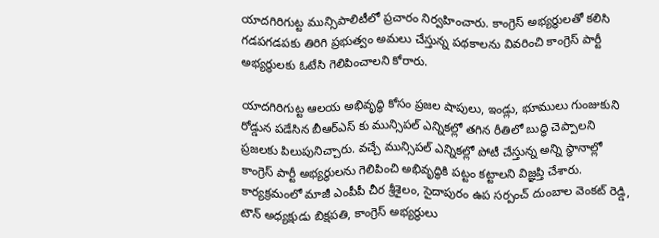యాదగిరిగుట్ట మున్సిపాలిటీలో ప్రచారం నిర్వహించారు. కాంగ్రెస్ అభ్యర్థులతో కలిసి గడపగడపకు తిరిగి ప్రభుత్వం అమలు చేస్తున్న పథకాలను వివరించి కాంగ్రెస్ పార్టీ అభ్యర్థులకు ఓటేసి గెలిపించాలని కోరారు.

యాదగిరిగుట్ట ఆలయ అభివృద్ధి కోసం ప్రజల షాపులు, ఇండ్లు, భూములు గుంజుకుని రోడ్డున పడేసిన బీఆర్ఎస్ కు మున్సిపల్ ఎన్నికల్లో తగిన రీతిలో బుద్ధి చెప్పాలని ప్రజలకు పిలుపునిచ్చారు. వచ్చే మున్సిపల్ ఎన్నికల్లో పోటీ చేస్తున్న అన్ని స్థానాల్లో కాంగ్రెస్ పార్టీ అభ్యర్థులను గెలిపించి అభివృద్ధికి పట్టం కట్టాలని విజ్ఞప్తి చేశారు. కార్యక్రమంలో మాజీ ఎంపీపీ చీర శ్రీశైలం, సైదాపురం ఉప సర్పంచ్ దుంబాల వెంకట్ రెడ్డి, టౌన్ అధ్యక్షుడు బిక్షపతి, కాంగ్రెస్ అభ్యర్థులు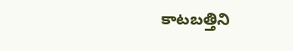కాటబత్తిని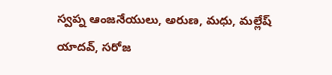స్వప్న ఆంజనేయులు, అరుణ, మధు, మల్లేష్ యాదవ్, సరోజ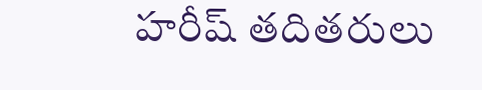హరీష్ తదితరులు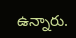ఉన్నారు.